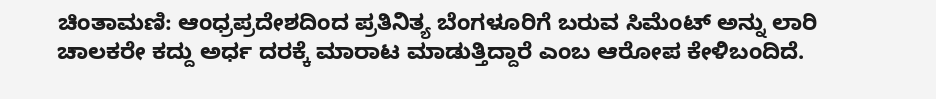ಚಿಂತಾಮಣಿ: ಆಂಧ್ರಪ್ರದೇಶದಿಂದ ಪ್ರತಿನಿತ್ಯ ಬೆಂಗಳೂರಿಗೆ ಬರುವ ಸಿಮೆಂಟ್ ಅನ್ನು ಲಾರಿ ಚಾಲಕರೇ ಕದ್ದು ಅರ್ಧ ದರಕ್ಕೆ ಮಾರಾಟ ಮಾಡುತ್ತಿದ್ದಾರೆ ಎಂಬ ಆರೋಪ ಕೇಳಿಬಂದಿದೆ.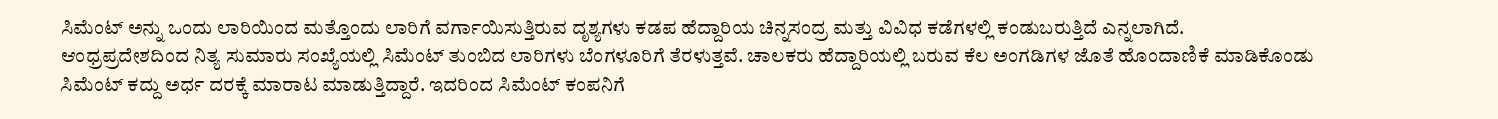ಸಿಮೆಂಟ್ ಅನ್ನು ಒಂದು ಲಾರಿಯಿಂದ ಮತ್ತೊಂದು ಲಾರಿಗೆ ವರ್ಗಾಯಿಸುತ್ತಿರುವ ದೃಶ್ಯಗಳು ಕಡಪ ಹೆದ್ದಾರಿಯ ಚಿನ್ನಸಂದ್ರ ಮತ್ತು ವಿವಿಧ ಕಡೆಗಳಲ್ಲಿ ಕಂಡುಬರುತ್ತಿದೆ ಎನ್ನಲಾಗಿದೆ.
ಆಂಧ್ರಪ್ರದೇಶದಿಂದ ನಿತ್ಯ ಸುಮಾರು ಸಂಖ್ಯೆಯಲ್ಲಿ ಸಿಮೆಂಟ್ ತುಂಬಿದ ಲಾರಿಗಳು ಬೆಂಗಳೂರಿಗೆ ತೆರಳುತ್ತವೆ. ಚಾಲಕರು ಹೆದ್ದಾರಿಯಲ್ಲಿ ಬರುವ ಕೆಲ ಅಂಗಡಿಗಳ ಜೊತೆ ಹೊಂದಾಣಿಕೆ ಮಾಡಿಕೊಂಡು ಸಿಮೆಂಟ್ ಕದ್ದು ಅರ್ಧ ದರಕ್ಕೆ ಮಾರಾಟ ಮಾಡುತ್ತಿದ್ದಾರೆ. ಇದರಿಂದ ಸಿಮೆಂಟ್ ಕಂಪನಿಗೆ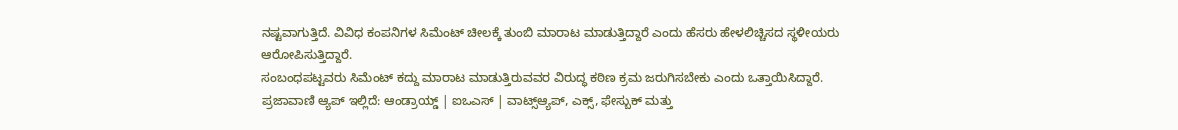ನಷ್ಟವಾಗುತ್ತಿದೆ. ವಿವಿಧ ಕಂಪನಿಗಳ ಸಿಮೆಂಟ್ ಚೀಲಕ್ಕೆ ತುಂಬಿ ಮಾರಾಟ ಮಾಡುತ್ತಿದ್ದಾರೆ ಎಂದು ಹೆಸರು ಹೇಳಲಿಚ್ಚಿಸದ ಸ್ಥಳೀಯರು ಆರೋಪಿಸುತ್ತಿದ್ದಾರೆ.
ಸಂಬಂಧಪಟ್ಟವರು ಸಿಮೆಂಟ್ ಕದ್ದು ಮಾರಾಟ ಮಾಡುತ್ತಿರುವವರ ವಿರುದ್ಧ ಕಠಿಣ ಕ್ರಮ ಜರುಗಿಸಬೇಕು ಎಂದು ಒತ್ತಾಯಿಸಿದ್ದಾರೆ.
ಪ್ರಜಾವಾಣಿ ಆ್ಯಪ್ ಇಲ್ಲಿದೆ: ಆಂಡ್ರಾಯ್ಡ್ | ಐಒಎಸ್ | ವಾಟ್ಸ್ಆ್ಯಪ್, ಎಕ್ಸ್, ಫೇಸ್ಬುಕ್ ಮತ್ತು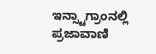ಇನ್ಸ್ಟಾಗ್ರಾಂನಲ್ಲಿ ಪ್ರಜಾವಾಣಿ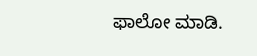ಫಾಲೋ ಮಾಡಿ.